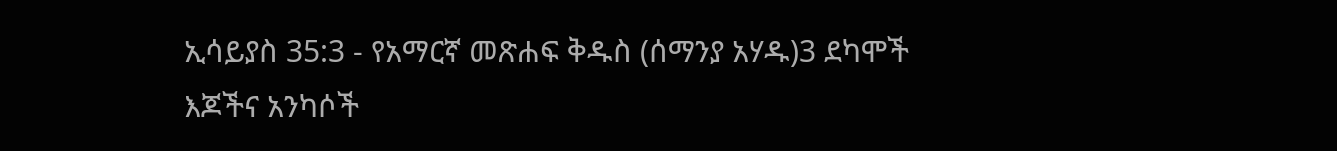ኢሳይያስ 35:3 - የአማርኛ መጽሐፍ ቅዱስ (ሰማንያ አሃዱ)3 ደካሞች እጆችና አንካሶች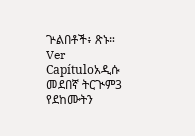ጕልበቶች፥ ጽኑ። Ver Capítuloአዲሱ መደበኛ ትርጒም3 የደከሙትን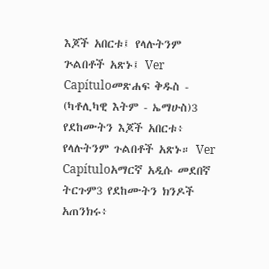እጆች አበርቱ፤ የላሉትንም ጕልበቶች አጽኑ፤ Ver Capítuloመጽሐፍ ቅዱስ - (ካቶሊካዊ እትም - ኤማሁስ)3 የደከሙትን እጆች አበርቱ፥ የላሉትንም ጉልበቶች አጽኑ። Ver Capítuloአማርኛ አዲሱ መደበኛ ትርጉም3 የደከሙትን ክንዶች አጠንክሩ፥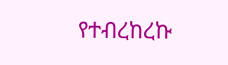የተብረከረኩ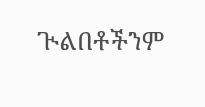ጒልበቶችንም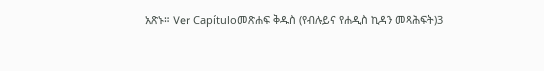አጽኑ። Ver Capítuloመጽሐፍ ቅዱስ (የብሉይና የሐዲስ ኪዳን መጻሕፍት)3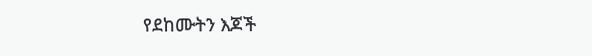የደከሙትን እጆች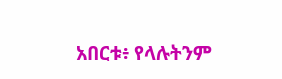አበርቱ፥ የላሉትንም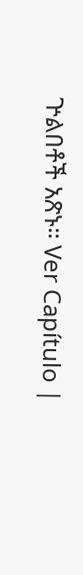ጕልበቶች አጽኑ። Ver Capítulo |